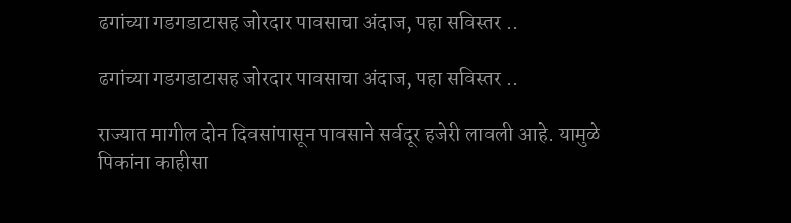ढगांच्या गडगडाटासह जोरदार पावसाचा अंदाज, पहा सविस्तर ..

ढगांच्या गडगडाटासह जोरदार पावसाचा अंदाज, पहा सविस्तर ..

राज्यात मागील दोन दिवसांपासून पावसाने सर्वदूर हजेरी लावली आहे. यामुळे पिकांना काहीसा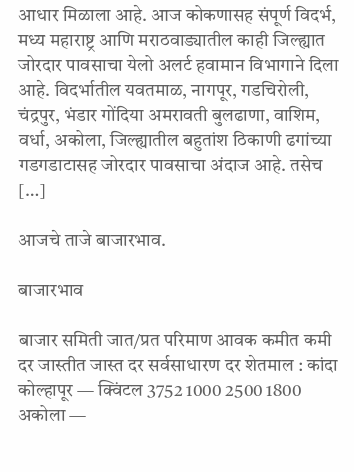आधार मिळाला आहे. आज कोकणासह संपूर्ण विदर्भ, मध्य महाराष्ट्र आणि मराठवाड्यातील काही जिल्ह्यात जोरदार पावसाचा येलो अलर्ट हवामान विभागाने दिला आहे. विदर्भातील यवतमाळ, नागपूर, गडचिरोली, चंद्रपुर, भंडार गोंदिया अमरावती बुलढाणा, वाशिम, वर्धा, अकोला, जिल्ह्यातील बहुतांश ठिकाणी ढगांच्या गडगडाटासह जोरदार पावसाचा अंदाज आहे. तसेच […]

आजचे ताजे बाजारभाव.

बाजारभाव

बाजार समिती जात/प्रत परिमाण आवक कमीत कमी दर जास्तीत जास्त दर सर्वसाधारण दर शेतमाल : कांदा कोल्हापूर — क्विंटल 3752 1000 2500 1800 अकोला —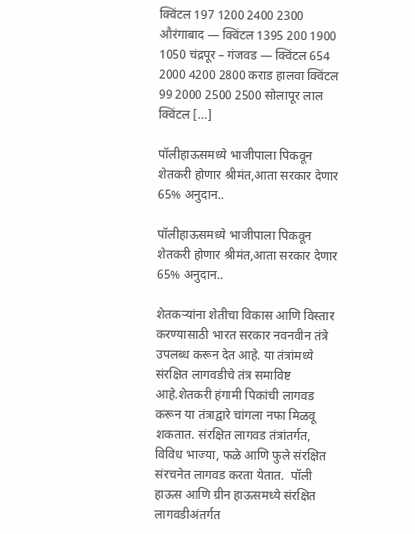क्विंटल 197 1200 2400 2300 औरंगाबाद — क्विंटल 1395 200 1900 1050 चंद्रपूर – गंजवड — क्विंटल 654 2000 4200 2800 कराड हालवा क्विंटल 99 2000 2500 2500 सोलापूर लाल क्विंटल […]

पॉलीहाऊसमध्ये भाजीपाला पिकवून शेतकरी होणार श्रीमंत,आता सरकार देणार 65% अनुदान..

पॉलीहाऊसमध्ये भाजीपाला पिकवून शेतकरी होणार श्रीमंत,आता सरकार देणार 65% अनुदान..

शेतकऱ्यांना शेतीचा विकास आणि विस्तार करण्यासाठी भारत सरकार नवनवीन तंत्रे उपलब्ध करून देत आहे. या तंत्रांमध्ये संरक्षित लागवडीचे तंत्र समाविष्ट आहे.शेतकरी हंगामी पिकांची लागवड करून या तंत्राद्वारे चांगला नफा मिळवू शकतात. संरक्षित लागवड तंत्रांतर्गत, विविध भाज्या, फळे आणि फुले संरक्षित संरचनेत लागवड करता येतात.  पॉली हाऊस आणि ग्रीन हाऊसमध्ये संरक्षित लागवडीअंतर्गत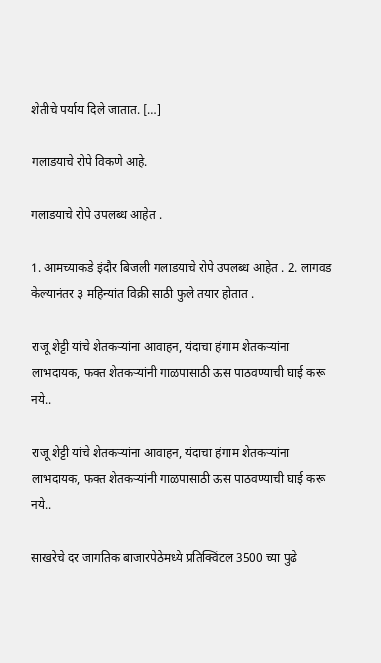शेतीचे पर्याय दिले जातात. […]

गलाडयाचे रोपे विकणे आहे.

गलाडयाचे रोपे उपलब्ध आहेत .

1. आमच्याकडे इंदौर बिजली गलाडयाचे रोपे उपलब्ध आहेत . 2. लागवड केल्यानंतर ३ महिन्यांत विक्री साठी फुले तयार होतात .

राजू शेट्टी यांचे शेतकऱ्यांना आवाहन, यंदाचा हंगाम शेतकऱ्यांना लाभदायक, फक्त शेतकऱ्यांनी गाळपासाठी ऊस पाठवण्याची घाई करू नये..

राजू शेट्टी यांचे शेतकऱ्यांना आवाहन, यंदाचा हंगाम शेतकऱ्यांना लाभदायक, फक्त शेतकऱ्यांनी गाळपासाठी ऊस पाठवण्याची घाई करू नये..

साखरेचे दर जागतिक बाजारपेठेमध्ये प्रतिक्विंटल 3500 च्या पुढे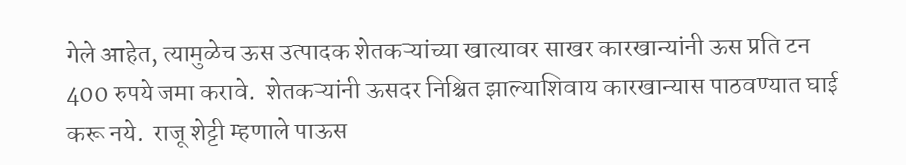गेले आहेत, त्यामुळेच ऊस उत्पादक शेतकऱ्यांच्या खात्यावर साखर कारखान्यांनी ऊस प्रति टन 400 रुपये जमा करावे.  शेतकऱ्यांनी ऊसदर निश्चित झाल्याशिवाय कारखान्यास पाठवण्यात घाई करू नये.  राजू शेट्टी म्हणाले पाऊस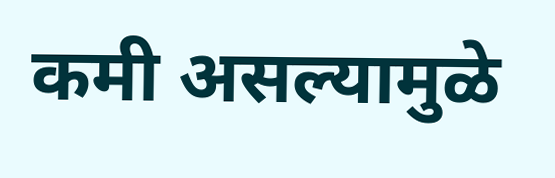कमी असल्यामुळे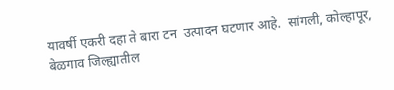यावर्षी एकरी दहा ते बारा टन  उत्पादन घटणार आहे.  सांगली, कोल्हापूर, बेळगाव जिल्ह्यातील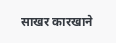साखर कारखाने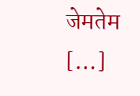जेमतेम […]